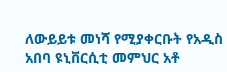ለውይይቱ መነሻ የሚያቀርቡት የአዲስ አበባ ዩኒቨርሲቲ መምህር አቶ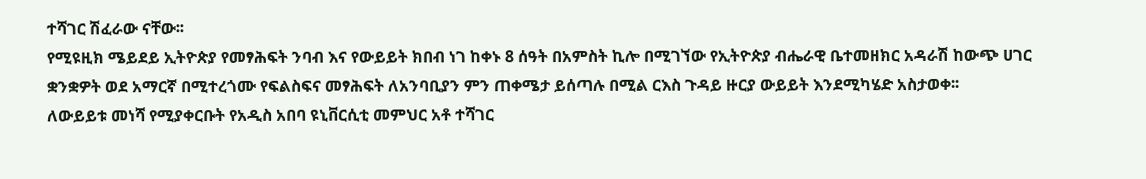ተሻገር ሽፈራው ናቸው፡፡
የሚዩዚክ ሜይደይ ኢትዮጵያ የመፃሕፍት ንባብ እና የውይይት ክበብ ነገ ከቀኑ 8 ሰዓት በአምስት ኪሎ በሚገኘው የኢትዮጵያ ብሔራዊ ቤተመዘክር አዳራሽ ከውጭ ሀገር ቋንቋዎት ወደ አማርኛ በሚተረጎሙ የፍልስፍና መፃሕፍት ለአንባቢያን ምን ጠቀሜታ ይሰጣሉ በሚል ርእስ ጉዳይ ዙርያ ውይይት እንደሚካሄድ አስታወቀ፡፡
ለውይይቱ መነሻ የሚያቀርቡት የአዲስ አበባ ዩኒቨርሲቲ መምህር አቶ ተሻገር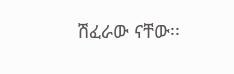ሽፈራው ናቸው፡፡